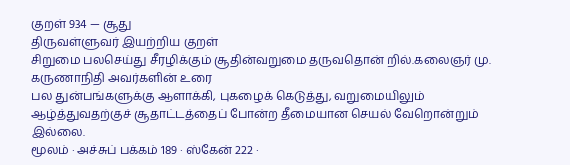குறள் 934 — சூது
திருவள்ளுவர் இயற்றிய குறள்
சிறுமை பலசெய்து சீரழிக்கும் சூதின்வறுமை தருவதொன் றில்.கலைஞர் மு. கருணாநிதி அவர்களின் உரை
பல துன்பங்களுக்கு ஆளாக்கி, புகழைக் கெடுத்து, வறுமையிலும் ஆழ்த்துவதற்குச் சூதாட்டத்தைப் போன்ற தீமையான செயல் வேறொன்றும் இல்லை.
மூலம் · அச்சுப் பக்கம் 189 · ஸ்கேன் 222 ·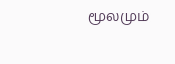மூலமும்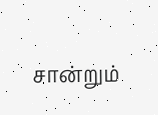சான்றும்